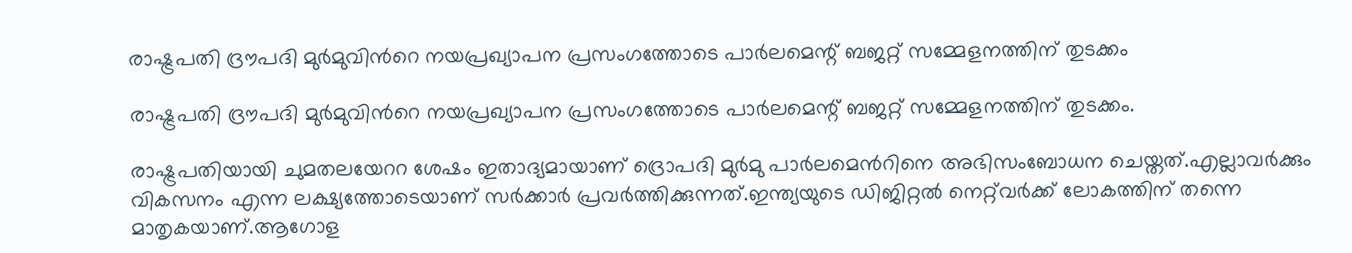രാഷ്ട്രപതി ദ്രൗപദി മുര്‍മുവിന്‍റെ നയപ്രഖ്യാപന പ്രസംഗത്തോടെ പാര്‍ലമെന്റ് ബജറ്റ് സമ്മേളനത്തിന് തുടക്കം

രാഷ്ട്രപതി ദ്രൗപദി മുര്‍മുവിന്‍റെ നയപ്രഖ്യാപന പ്രസംഗത്തോടെ പാര്‍ലമെന്റ് ബജറ്റ് സമ്മേളനത്തിന് തുടക്കം.

രാഷ്ട്രപതിയായി ചുമതലയേററ ശേഷം ഇതാദ്യമായാണ് ദ്രൊപദി മുര്‍മു പാര്‍ലമെന്‍റിനെ അഭിസംബോധന ചെയ്തത്.എല്ലാവര്‍ക്കും വികസനം എന്ന ലക്ഷ്യത്തോടെയാണ് സര്‍ക്കാര്‍ പ്രവര്‍ത്തിക്കുന്നത്.ഇന്ത്യയുടെ ഡിജിറ്റല്‍ നെറ്റ്‌വര്‍ക്ക് ലോകത്തിന് തന്നെ മാതൃകയാണ്.ആഗോള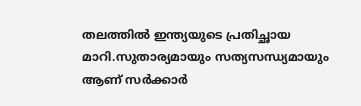തലത്തില്‍ ഇന്ത്യയുടെ പ്രതിച്ഛായ മാറി.സുതാര്യമായും സത്യസന്ധ്യമായും ആണ് സര്‍ക്കാര്‍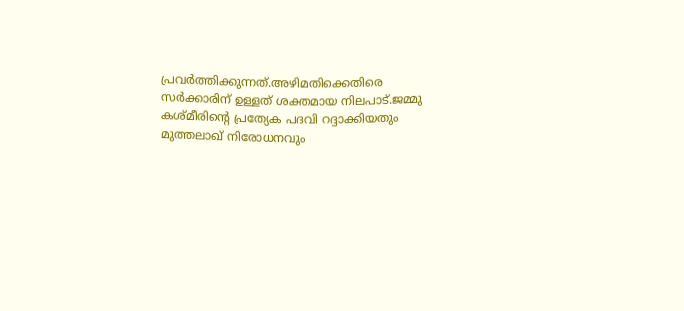പ്രവര്‍ത്തിക്കുന്നത്.അഴിമതിക്കെതിരെ സര്‍ക്കാരിന് ഉള്ളത് ശക്തമായ നിലപാട്.ജമ്മു കശ്മീരിന്‍റെ പ്രത്യേക പദവി റദ്ദാക്കിയതും മുത്തലാഖ് നിരോധനവും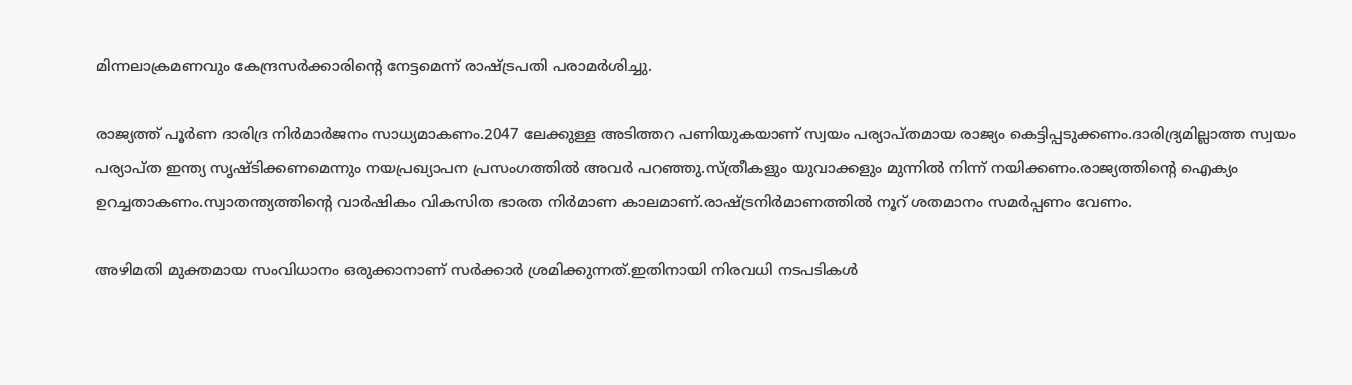മിന്നലാക്രമണവും കേന്ദ്രസര്‍ക്കാരിന്‍റെ നേട്ടമെന്ന് രാഷ്ട്രപതി പരാമര്‍ശിച്ചു.

രാജ്യത്ത് പൂര്‍ണ ദാരിദ്ര നിര്‍മാര്‍ജനം സാധ്യമാകണം.2047 ലേക്കുള്ള അടിത്തറ പണിയുകയാണ് സ്വയം പര്യാപ്തമായ രാജ്യം കെട്ടിപ്പടുക്കണം.ദാരിദ്ര്യമില്ലാത്ത സ്വയം പര്യാപ്ത ഇന്ത്യ സൃഷ്ടിക്കണമെന്നും നയപ്രഖ്യാപന പ്രസംഗത്തില്‍ അവര്‍ പറഞ്ഞു.സ്ത്രീകളും യുവാക്കളും മുന്നില്‍ നിന്ന് നയിക്കണം.രാജ്യത്തിന്‍റെ ഐക്യം ഉറച്ചതാകണം.സ്വാതന്ത്യത്തിന്‍റെ വാര്‍ഷികം വികസിത ഭാരത നിര്‍മാണ കാലമാണ്.രാഷ്ട്രനിര്‍മാണത്തില്‍ നൂറ് ശതമാനം സമര്‍പ്പണം വേണം.

അഴിമതി മുക്തമായ സംവിധാനം ഒരുക്കാനാണ് സര്‍ക്കാര്‍ ശ്രമിക്കുന്നത്.ഇതിനായി നിരവധി നടപടികള്‍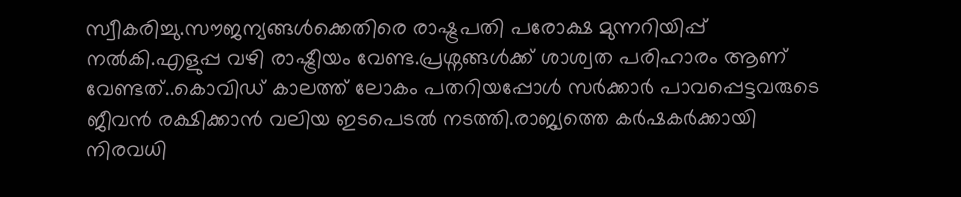സ്വീകരിച്ചു.സൗജന്യങ്ങള്‍ക്കെതിരെ രാഷ്ട്രപതി പരോക്ഷ മുന്നറിയിപ്പ് നല്‍കി.എളുപ്പ വഴി രാഷ്ട്രീയം വേണ്ട.പ്രശ്നങ്ങള്‍ക്ക് ശാശ്വത പരിഹാരം ആണ് വേണ്ടത്..കൊവിഡ് കാലത്ത് ലോകം പതറിയപ്പോള്‍ സര്‍ക്കാര്‍ പാവപ്പെട്ടവരുടെ ജീവന്‍ രക്ഷിക്കാന്‍ വലിയ ഇടപെടല്‍ നടത്തി.രാജ്യത്തെ കര്‍ഷകര്‍ക്കായി നിരവധി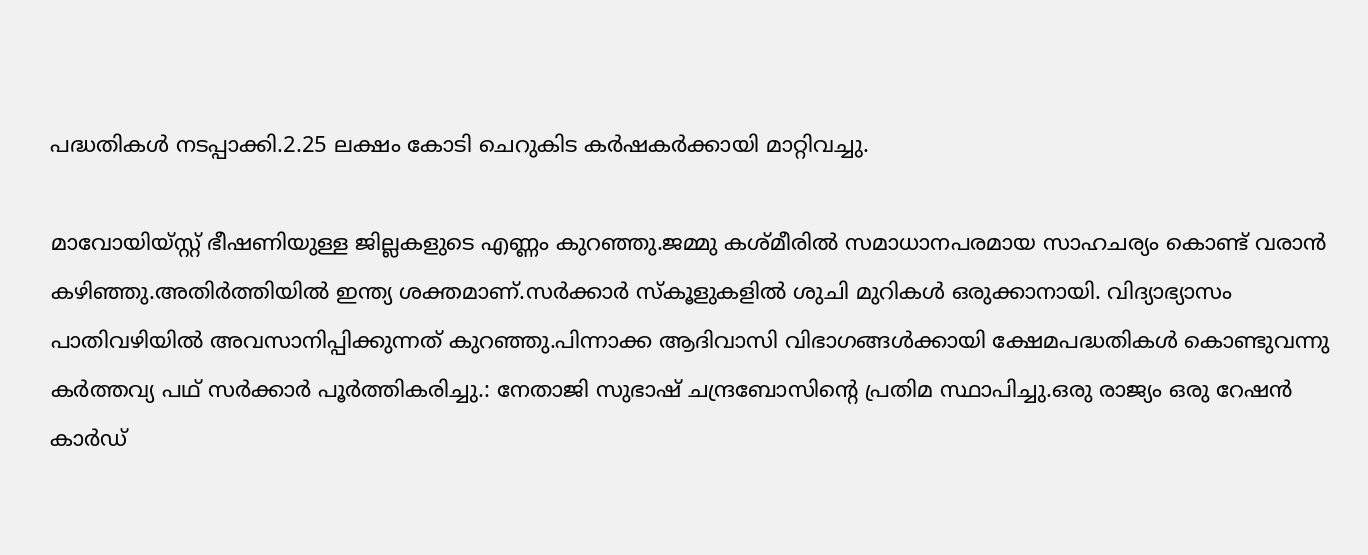പദ്ധതികള്‍ നടപ്പാക്കി.2.25 ലക്ഷം കോടി ചെറുകിട കര്‍ഷകര്‍ക്കായി മാറ്റിവച്ചു.

മാവോയിയ്സ്റ്റ് ഭീഷണിയുള്ള ജില്ലകളുടെ എണ്ണം കുറഞ്ഞു.ജമ്മു കശ്മീരില്‍ സമാധാനപരമായ സാഹചര്യം കൊണ്ട് വരാന്‍ കഴിഞ്ഞു.അതിര്‍ത്തിയില്‍ ഇന്ത്യ ശക്തമാണ്.സര്‍ക്കാര്‍ സ്കൂളുകളില്‍ ശുചി മുറികള്‍ ഒരുക്കാനായി. വിദ്യാഭ്യാസം പാതിവഴിയില്‍ അവസാനിപ്പിക്കുന്നത് കുറഞ്ഞു.പിന്നാക്ക ആദിവാസി വിഭാഗങ്ങള്‍ക്കായി ക്ഷേമപദ്ധതികള്‍ കൊണ്ടുവന്നു കര്‍ത്തവ്യ പഥ് സര്‍ക്കാര്‍ പൂര്‍ത്തികരിച്ചു.: നേതാജി സുഭാഷ് ചന്ദ്രബോസിന്റെ പ്രതിമ സ്ഥാപിച്ചു.ഒരു രാജ്യം ഒരു റേഷന്‍ കാര്‍ഡ്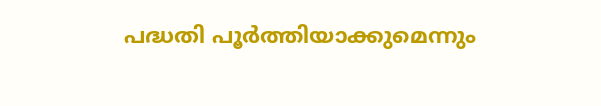പദ്ധതി പൂര്‍ത്തിയാക്കുമെന്നും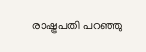രാഷ്ട്രപതി പറഞ്ഞു